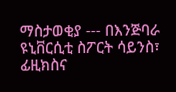ማስታወቂያ --- በእንጅባራ ዩኒቨርሲቲ ስፖርት ሳይንስ፣ ፊዚክስና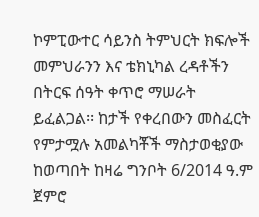ኮምፒውተር ሳይንስ ትምህርት ክፍሎች መምህራንን እና ቴክኒካል ረዳቶችን በትርፍ ሰዓት ቀጥሮ ማሠራት ይፈልጋል፡፡ ከታች የቀረበውን መስፈርት የምታሟሉ አመልካቾች ማስታወቂያው ከወጣበት ከዛሬ ግንቦት 6/2014 ዓ.ም ጀምሮ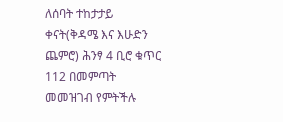ለሰባት ተከታታይ ቀናት(ቅዳሜ እና እሁድን ጨምሮ) ሕንፃ 4 ቢሮ ቁጥር 112 በመምጣት መመዝገብ የምትችሉ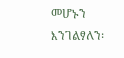መሆኑን እንገልፃለን፡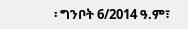፡ ግንቦት 6/2014 ዓ.ም፣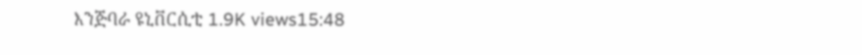እንጅባራ ዩኒቨርሲቲ 1.9K views15:48